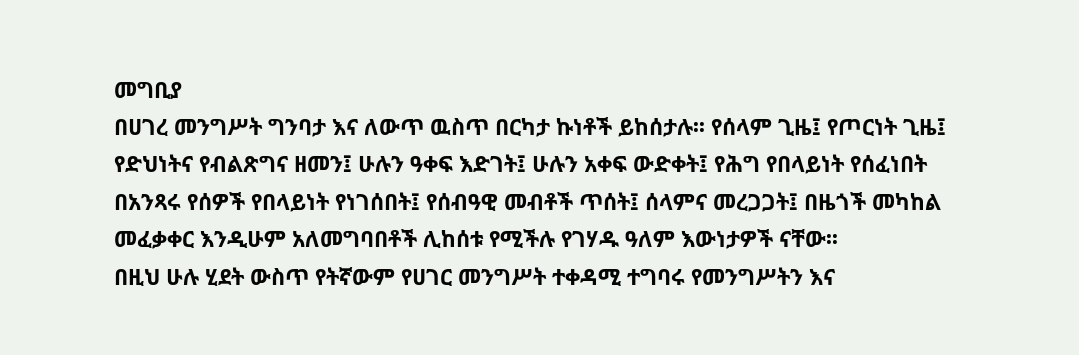መግቢያ
በሀገረ መንግሥት ግንባታ እና ለውጥ ዉስጥ በርካታ ኩነቶች ይከሰታሉ፡፡ የሰላም ጊዜ፤ የጦርነት ጊዜ፤ የድህነትና የብልጽግና ዘመን፤ ሁሉን ዓቀፍ እድገት፤ ሁሉን አቀፍ ውድቀት፤ የሕግ የበላይነት የሰፈነበት በአንጻሩ የሰዎች የበላይነት የነገሰበት፤ የሰብዓዊ መብቶች ጥሰት፤ ሰላምና መረጋጋት፤ በዜጎች መካከል መፈቃቀር እንዲሁም አለመግባበቶች ሊከሰቱ የሚችሉ የገሃዱ ዓለም እውነታዎች ናቸው፡፡
በዚህ ሁሉ ሂደት ውስጥ የትኛውም የሀገር መንግሥት ተቀዳሚ ተግባሩ የመንግሥትን እና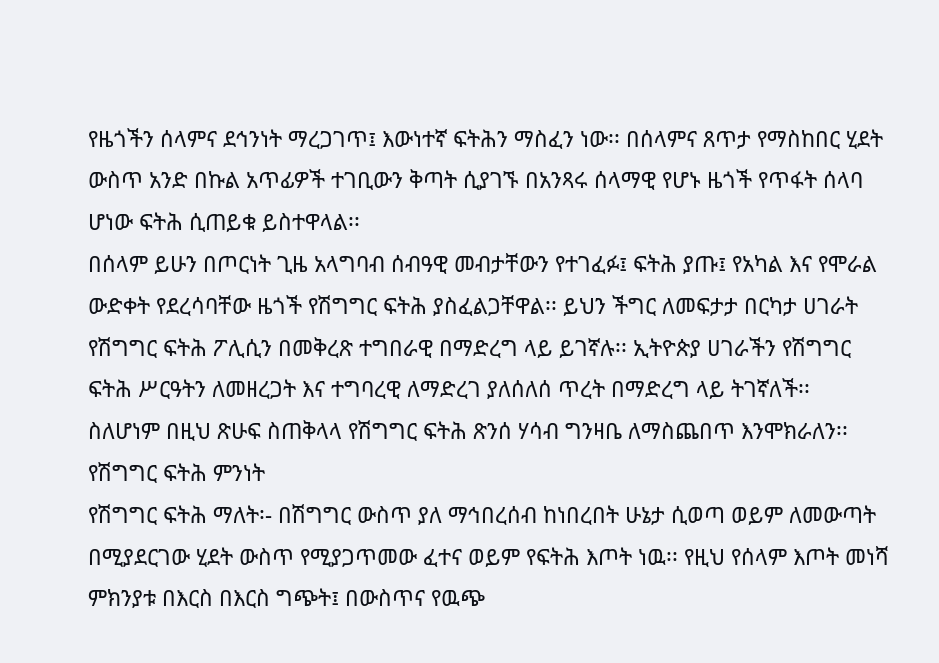የዜጎችን ሰላምና ደኅንነት ማረጋገጥ፤ እውነተኛ ፍትሕን ማስፈን ነው፡፡ በሰላምና ጸጥታ የማስከበር ሂደት ውስጥ አንድ በኩል አጥፊዎች ተገቢውን ቅጣት ሲያገኙ በአንጻሩ ሰላማዊ የሆኑ ዜጎች የጥፋት ሰላባ ሆነው ፍትሕ ሲጠይቁ ይስተዋላል፡፡
በሰላም ይሁን በጦርነት ጊዜ አላግባብ ሰብዓዊ መብታቸውን የተገፈፉ፤ ፍትሕ ያጡ፤ የአካል እና የሞራል ውድቀት የደረሳባቸው ዜጎች የሽግግር ፍትሕ ያስፈልጋቸዋል፡፡ ይህን ችግር ለመፍታታ በርካታ ሀገራት የሽግግር ፍትሕ ፖሊሲን በመቅረጽ ተግበራዊ በማድረግ ላይ ይገኛሉ፡፡ ኢትዮጵያ ሀገራችን የሽግግር ፍትሕ ሥርዓትን ለመዘረጋት እና ተግባረዊ ለማድረገ ያለሰለሰ ጥረት በማድረግ ላይ ትገኛለች፡፡
ስለሆነም በዚህ ጽሁፍ ስጠቅላላ የሽግግር ፍትሕ ጽንሰ ሃሳብ ግንዛቤ ለማስጨበጥ እንሞክራለን፡፡
የሽግግር ፍትሕ ምንነት
የሽግግር ፍትሕ ማለት፡- በሽግግር ውስጥ ያለ ማኅበረሰብ ከነበረበት ሁኔታ ሲወጣ ወይም ለመውጣት በሚያደርገው ሂደት ውስጥ የሚያጋጥመው ፈተና ወይም የፍትሕ እጦት ነዉ፡፡ የዚህ የሰላም እጦት መነሻ ምክንያቱ በእርስ በእርስ ግጭት፤ በውስጥና የዉጭ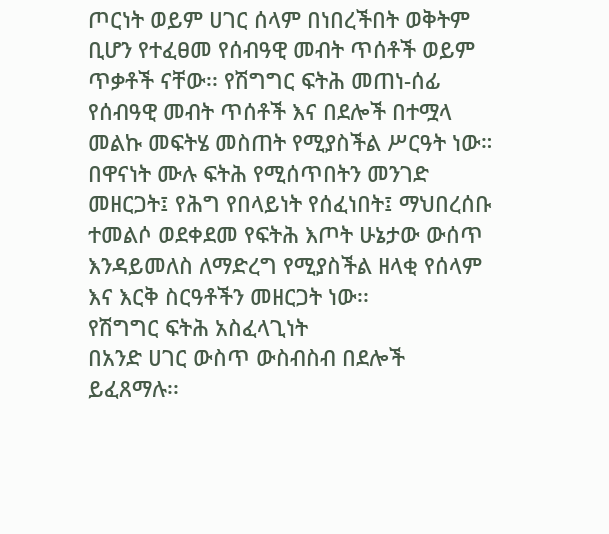ጦርነት ወይም ሀገር ሰላም በነበረችበት ወቅትም ቢሆን የተፈፀመ የሰብዓዊ መብት ጥሰቶች ወይም ጥቃቶች ናቸው፡፡ የሽግግር ፍትሕ መጠነ-ሰፊ የሰብዓዊ መብት ጥሰቶች እና በደሎች በተሟላ መልኩ መፍትሄ መስጠት የሚያስችል ሥርዓት ነው። በዋናነት ሙሉ ፍትሕ የሚሰጥበትን መንገድ መዘርጋት፤ የሕግ የበላይነት የሰፈነበት፤ ማህበረሰቡ ተመልሶ ወደቀደመ የፍትሕ እጦት ሁኔታው ውሰጥ እንዳይመለስ ለማድረግ የሚያስችል ዘላቂ የሰላም እና እርቅ ስርዓቶችን መዘርጋት ነው፡፡
የሽግግር ፍትሕ አስፈላጊነት
በአንድ ሀገር ውስጥ ውስብስብ በደሎች ይፈጸማሉ፡፡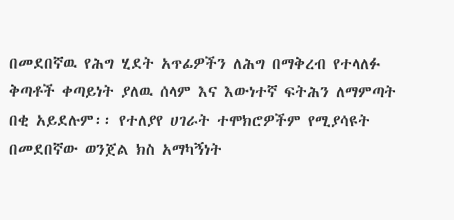በመደበኛዉ የሕግ ሂደት አጥፊዎችን ለሕግ በማቅረብ የተላለፉ ቅጣቶች ቀጣይነት ያለዉ ሰላም እና እውነተኛ ፍትሕን ለማምጣት በቂ አይደሉም፡፡ የተለያየ ሀገራት ተሞክሮዎችም የሚያሳዩት በመደበኛው ወንጀል ክስ አማካኝነት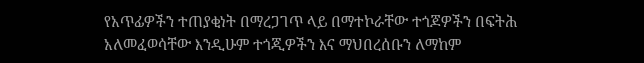የአጥፊዎችን ተጠያቂነት በማረጋገጥ ላይ በማተኮራቸው ተጎጆዎችን በፍትሕ አለመፈወሳቸው እንዲሁም ተጎጂዎችን እና ማህበረሰቡን ለማከም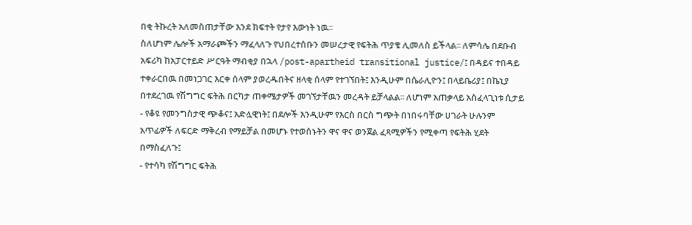በቂ ትኩረት አለመስጠታቸው እንደ ክፍተት የታየ እውነት ነዉ፡፡
ስለሆነም ሌሎች አማራጮችን ማፈላለጉ የህበረተሰቡን መሠረታዊ የፍትሕ ጥያቄ ሊመለስ ይችላል፡፡ ለምሳሌ በደቡብ አፍሪካ ከአፓርተይድ ሥርዓት ማብቂያ በኋላ /post-apartheid transitional justice/፤ በዳይና ተበዳይ ተቀራርበዉ በመነጋገር እርቀ ሰላም ያወረዱበትና ዘላቂ ሰላም የተገኘበት፤ እንዲሁም በሴራሊዮን፤ በላይቤሪያ፤ በኬኒያ በተደረገዉ የሽግግር ፍትሕ በርካታ ጠቀሜታዎች መገኘታቸዉን መረዳት ይቻላልል፡፡ ለሆነም አጠቃላይ አስፈላጊነቱ ሲታይ
- የቆዩ የመንግስታዊ ጭቆና፤ አድሏዊነት፤ በደሎች እንዲሁም የእርስ በርስ ግጭት በነበሩባቸው ሀገራት ሁሉንም አጥፊዎች ለፍርድ ማቅረብ የማይቻል በመሆኑ የተወሰኑትን ዋና ዋና ወንጀል ፈጻሚዎችን የሚቀጣ የፍትሕ ሂደት በማስፈለጉ፤
- የተሳካ የሽግግር ፍትሕ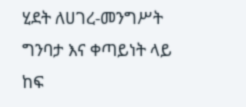ሂደት ለሀገረ-መንግሥት ግንባታ እና ቀጣይነት ላይ ከፍ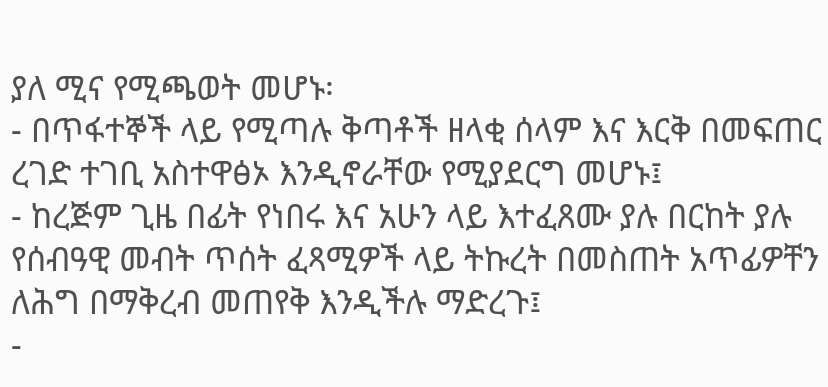ያለ ሚና የሚጫወት መሆኑ፡
- በጥፋተኞች ላይ የሚጣሉ ቅጣቶች ዘላቂ ሰላም እና እርቅ በመፍጠር ረገድ ተገቢ አስተዋፅኦ እንዲኖራቸው የሚያደርግ መሆኑ፤
- ከረጅም ጊዜ በፊት የነበሩ እና አሁን ላይ እተፈጸሙ ያሉ በርከት ያሉ የሰብዓዊ መብት ጥሰት ፈጻሚዎች ላይ ትኩረት በመስጠት አጥፊዎቸን ለሕግ በማቅረብ መጠየቅ እንዲችሉ ማድረጉ፤
-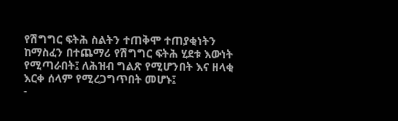የሽግግር ፍትሕ ስልትን ተጠቅሞ ተጠያቂነትን ከማስፈን በተጨማሪ የሽግግር ፍትሕ ሂደቱ እውነት የሚጣራበት፤ ለሕዝብ ግልጽ የሚሆንበት እና ዘላቂ እርቀ ሰላም የሚረጋግጥበት መሆኑ፤
-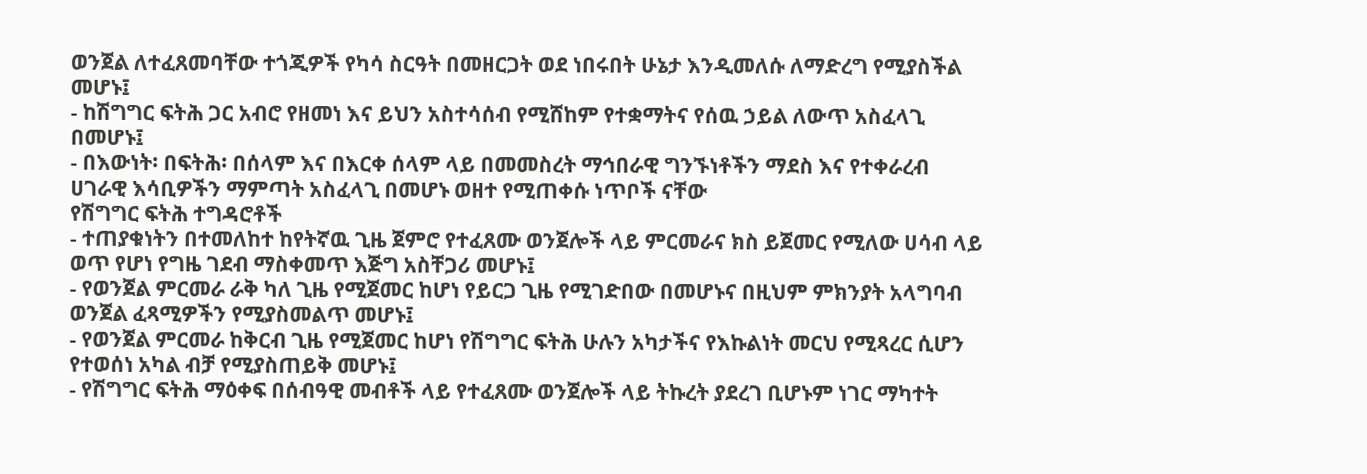ወንጀል ለተፈጸመባቸው ተጎጂዎች የካሳ ስርዓት በመዘርጋት ወደ ነበሩበት ሁኔታ እንዲመለሱ ለማድረግ የሚያስችል መሆኑ፤
- ከሽግግር ፍትሕ ጋር አብሮ የዘመነ እና ይህን አስተሳሰብ የሚሸከም የተቋማትና የሰዉ ኃይል ለውጥ አስፈላጊ በመሆኑ፤
- በእውነት፡ በፍትሕ፡ በሰላም እና በእርቀ ሰላም ላይ በመመስረት ማኅበራዊ ግንኙነቶችን ማደስ እና የተቀራረብ ሀገራዊ እሳቢዎችን ማምጣት አስፈላጊ በመሆኑ ወዘተ የሚጠቀሱ ነጥቦች ናቸው
የሽግግር ፍትሕ ተግዳሮቶች
- ተጠያቁነትን በተመለከተ ከየትኛዉ ጊዜ ጀምሮ የተፈጸሙ ወንጀሎች ላይ ምርመራና ክስ ይጀመር የሚለው ሀሳብ ላይ ወጥ የሆነ የግዜ ገደብ ማስቀመጥ እጅግ አስቸጋሪ መሆኑ፤
- የወንጀል ምርመራ ራቅ ካለ ጊዜ የሚጀመር ከሆነ የይርጋ ጊዜ የሚገድበው በመሆኑና በዚህም ምክንያት አላግባብ ወንጀል ፈጻሚዎችን የሚያስመልጥ መሆኑ፤
- የወንጀል ምርመራ ከቅርብ ጊዜ የሚጀመር ከሆነ የሽግግር ፍትሕ ሁሉን አካታችና የእኩልነት መርህ የሚጻረር ሲሆን የተወሰነ አካል ብቻ የሚያስጠይቅ መሆኑ፤
- የሽግግር ፍትሕ ማዕቀፍ በሰብዓዊ መብቶች ላይ የተፈጸሙ ወንጀሎች ላይ ትኩረት ያደረገ ቢሆኑም ነገር ማካተት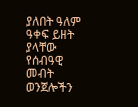ያለበት ዓለም ዓቀፍ ይዘት ያላቸው የሰብዓዊ መብት ወንጀሎችን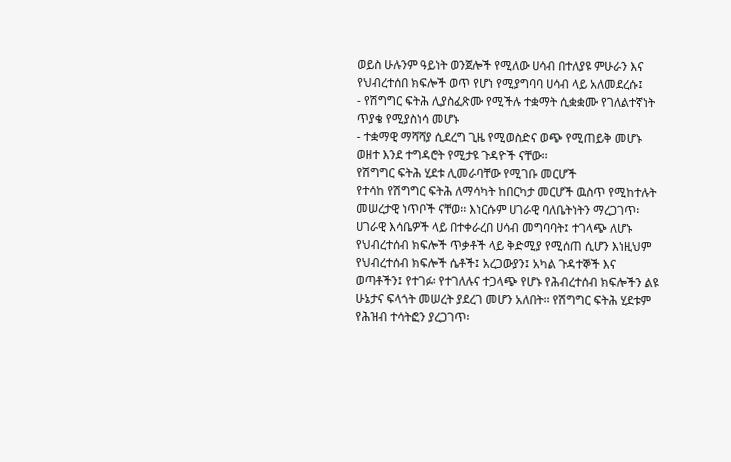ወይስ ሁሉንም ዓይነት ወንጀሎች የሚለው ሀሳብ በተለያዩ ምሁራን እና የህብረተሰበ ክፍሎች ወጥ የሆነ የሚያግባባ ሀሳብ ላይ አለመደረሱ፤
- የሽግግር ፍትሕ ሊያስፈጽሙ የሚችሉ ተቋማት ሲቋቋሙ የገለልተኛነት ጥያቄ የሚያስነሳ መሆኑ
- ተቋማዊ ማሻሻያ ሲደረግ ጊዜ የሚወስድና ወጭ የሚጠይቅ መሆኑ ወዘተ እንደ ተግዳሮት የሚታዩ ጉዳዮች ናቸው፡፡
የሽግግር ፍትሕ ሂደቱ ሊመራባቸው የሚገቡ መርሆች
የተሳከ የሽግግር ፍትሕ ለማሳካት ከበርካታ መርሆች ዉስጥ የሚከተሉት መሠረታዊ ነጥቦች ናቸወ፡፡ እነርሱም ሀገራዊ ባለቤትነትን ማረጋገጥ፡ ሀገራዊ እሳቤዎች ላይ በተቀራረበ ሀሳብ መግባባት፤ ተገላጭ ለሆኑ የህብረተሰብ ክፍሎች ጥቃቶች ላይ ቅድሚያ የሚሰጠ ሲሆን እነዚህም የህብረተሰብ ክፍሎች ሴቶች፤ አረጋውያን፤ አካል ጉዳተኞች እና ወጣቶችን፤ የተገፉ፡ የተገለሉና ተጋላጭ የሆኑ የሕብረተሰብ ክፍሎችን ልዩ ሁኔታና ፍላጎት መሠረት ያደረገ መሆን አለበት፡፡ የሽግግር ፍትሕ ሂደቱም የሕዝብ ተሳትፎን ያረጋገጥ፡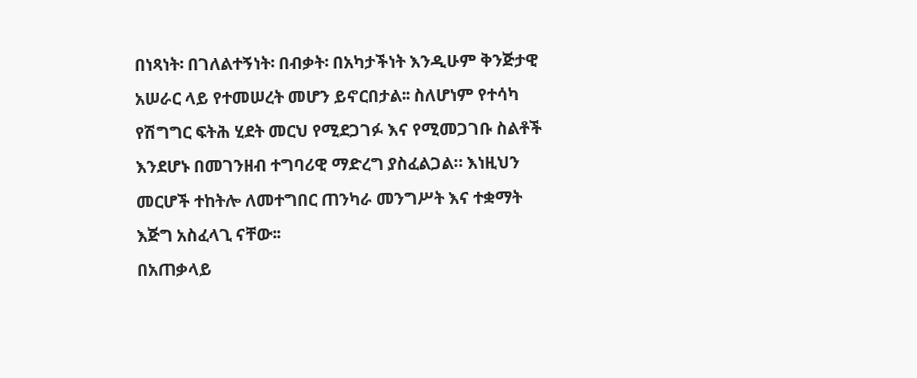በነጻነት፡ በገለልተኝነት፡ በብቃት፡ በአካታችነት እንዲሁም ቅንጅታዊ አሠራር ላይ የተመሠረት መሆን ይኖርበታል፡፡ ስለሆነም የተሳካ የሽግግር ፍትሕ ሂደት መርህ የሚደጋገፉ እና የሚመጋገቡ ስልቶች እንደሆኑ በመገንዘብ ተግባሪዊ ማድረግ ያስፈልጋል። እነዚህን መርሆች ተከትሎ ለመተግበር ጠንካራ መንግሥት እና ተቋማት እጅግ አስፈላጊ ናቸው፡፡
በአጠቃላይ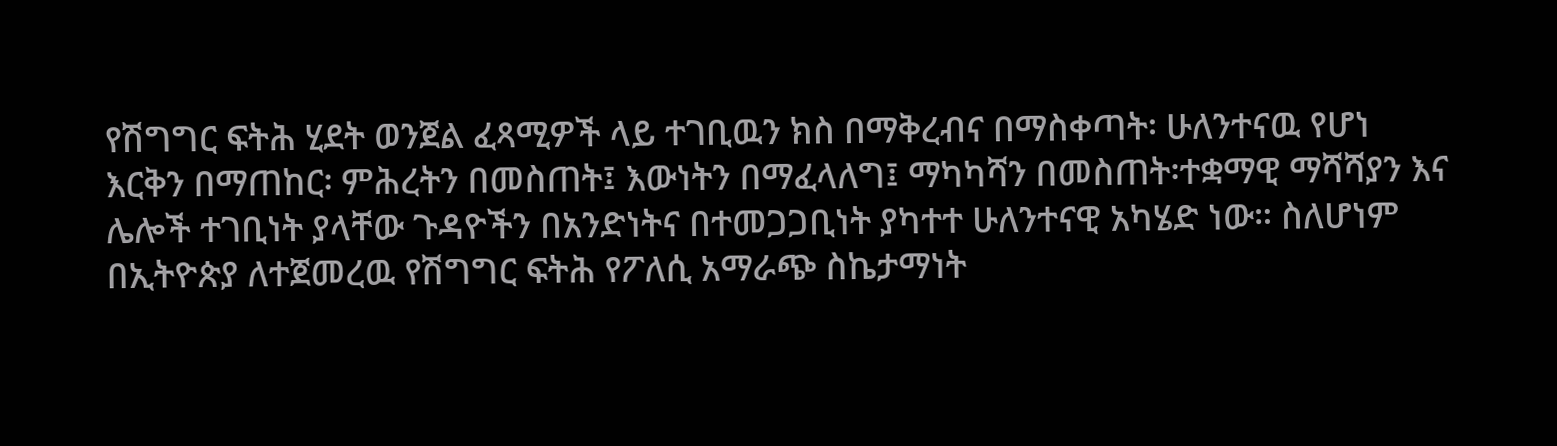የሽግግር ፍትሕ ሂደት ወንጀል ፈጻሚዎች ላይ ተገቢዉን ክስ በማቅረብና በማስቀጣት፡ ሁለንተናዉ የሆነ እርቅን በማጠከር፡ ምሕረትን በመስጠት፤ እውነትን በማፈላለግ፤ ማካካሻን በመስጠት፡ተቋማዊ ማሻሻያን እና ሌሎች ተገቢነት ያላቸው ጉዳዮችን በአንድነትና በተመጋጋቢነት ያካተተ ሁለንተናዊ አካሄድ ነው። ስለሆነም በኢትዮጵያ ለተጀመረዉ የሽግግር ፍትሕ የፖለሲ አማራጭ ስኬታማነት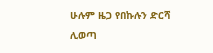ሁሉም ዜጋ የበኩሉን ድርሻ ሊወጣ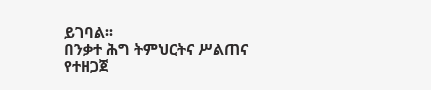ይገባል፡፡
በንቃተ ሕግ ትምህርትና ሥልጠና የተዘጋጀ